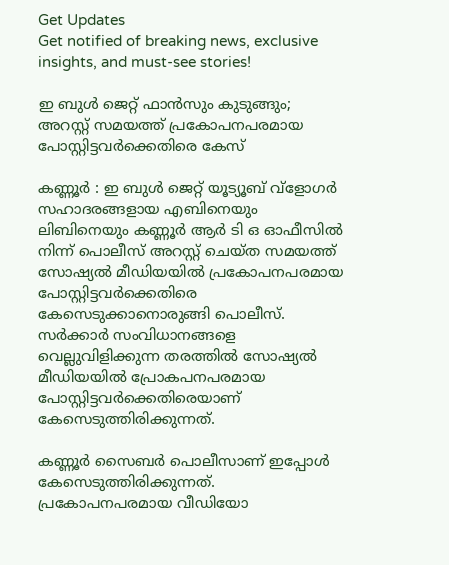Get Updates
Get notified of breaking news, exclusive insights, and must-see stories!

ഇ ബുള്‍ ജെറ്റ് ഫാന്‍സും കുടുങ്ങും; അറസ്റ്റ് സമയത്ത് പ്രകോപനപരമായ പോസ്റ്റിട്ടവര്‍ക്കെതിരെ കേസ്

കണ്ണൂർ : ഇ ബുള്‍ ജെറ്റ് യൂട്യൂബ് വ്‌ളോഗര്‍ സഹാദരങ്ങളായ എബിനെയും ലിബിനെയും കണ്ണൂര്‍ ആര്‍ ടി ഒ ഓഫീസില്‍ നിന്ന് പൊലീസ് അറസ്റ്റ് ചെയ്ത സമയത്ത് സോഷ്യല്‍ മീഡിയയില്‍ പ്രകോപനപരമായ പോസ്റ്റിട്ടവര്‍ക്കെതിരെ കേസെടുക്കാനൊരുങ്ങി പൊലീസ്. സര്‍ക്കാര്‍ സംവിധാനങ്ങളെ വെല്ലുവിളിക്കുന്ന തരത്തില്‍ സോഷ്യല്‍ മീഡിയയില്‍ പ്രോകപനപരമായ പോസ്റ്റിട്ടവര്‍ക്കെതിരെയാണ് കേസെടുത്തിരിക്കുന്നത്.

കണ്ണൂര്‍ സൈബര്‍ പൊലീസാണ് ഇപ്പോള്‍ കേസെടുത്തിരിക്കുന്നത്. പ്രകോപനപരമായ വീഡിയോ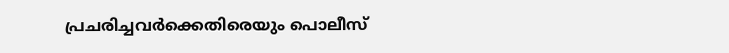പ്രചരിച്ചവര്‍ക്കെതിരെയും പൊലീസ്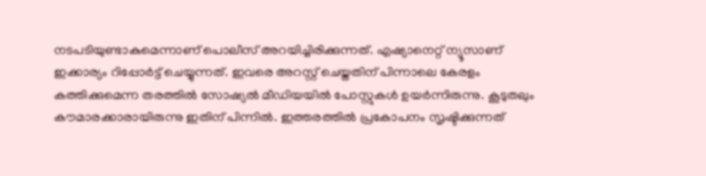നടപടിയുണ്ടാകുമെന്നാണ് പൊലീസ് അറയിച്ചിരിക്കുന്നത്. എഷ്യാനെറ്റ് ന്യൂസാണ് ഇക്കാര്യം റിപ്പോര്‍ട്ട് ചെയ്യുന്നത്. ഇവരെ അറസ്റ്റ് ചെയ്തതിന് പിന്നാലെ കേരളം കത്തിക്കുമെന്ന തരത്തില്‍ സോഷ്യല്‍ മീഡിയയില്‍ പോസ്റ്റുകള്‍ ഉയര്‍ന്നിരുന്നു. കൂടുതലും കൗമാരക്കാരായിരുന്നു ഇതിന് പിന്നില്‍. ഇത്തരത്തില്‍ പ്രകോപനം സൃഷ്ടിക്കുന്നത്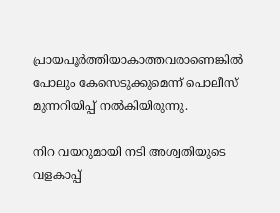പ്രായപൂര്‍ത്തിയാകാത്തവരാണെങ്കില്‍ പോലും കേസെടുക്കുമെന്ന് പൊലീസ് മുന്നറിയിപ്പ് നല്‍കിയിരുന്നു.

നിറ വയറുമായി നടി അശ്വതിയുടെ വളകാപ്പ്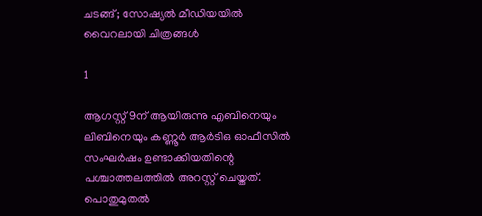ചടങ്ങ്; സോഷ്യല്‍ മീഡിയയില്‍ വൈറലായി ചിത്രങ്ങള്‍

1

ആഗസ്റ്റ് 9ന് ആയിരുന്നു എബിനെയും ലിബിനെയും കണ്ണൂര്‍ ആര്‍ടിഒ ഓഫീസില്‍ സംഘര്‍ഷം ഉണ്ടാക്കിയതിന്റെ പശ്ചാത്തലത്തില്‍ അറസ്റ്റ് ചെയ്തത്. പൊതുമുതല്‍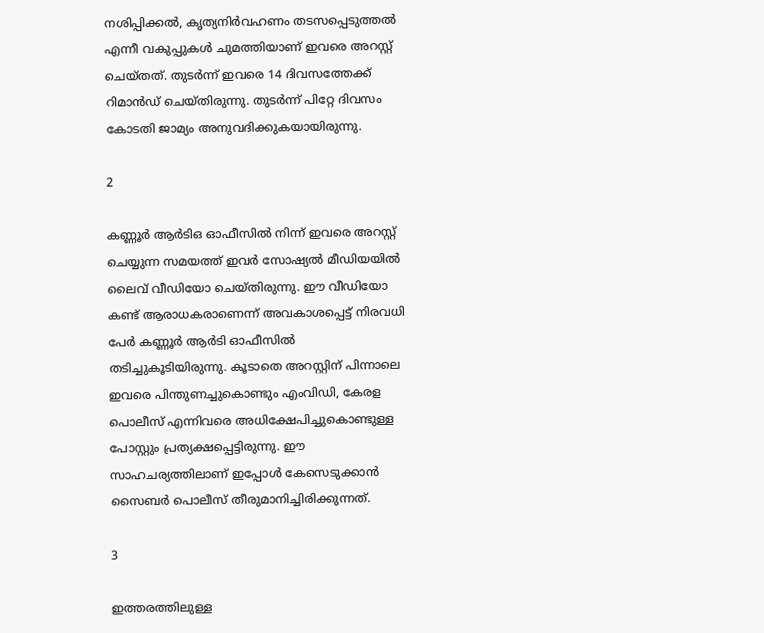നശിപ്പിക്കല്‍, കൃത്യനിര്‍വഹണം തടസപ്പെടുത്തല്‍ എന്നീ വകുപ്പുകള്‍ ചുമത്തിയാണ് ഇവരെ അറസ്റ്റ് ചെയ്തത്. തുടര്‍ന്ന് ഇവരെ 14 ദിവസത്തേക്ക് റിമാന്‍ഡ് ചെയ്തിരുന്നു. തുടര്‍ന്ന് പിറ്റേ ദിവസം കോടതി ജാമ്യം അനുവദിക്കുകയായിരുന്നു.

2

കണ്ണൂര്‍ ആര്‍ടിഒ ഓഫീസില്‍ നിന്ന് ഇവരെ അറസ്റ്റ് ചെയ്യുന്ന സമയത്ത് ഇവര്‍ സോഷ്യല്‍ മീഡിയയില്‍ ലൈവ് വീഡിയോ ചെയ്തിരുന്നു. ഈ വീഡിയോ കണ്ട് ആരാധകരാണെന്ന് അവകാശപ്പെട്ട് നിരവധി പേര്‍ കണ്ണൂര്‍ ആര്‍ടി ഓഫീസില്‍ തടിച്ചുകൂടിയിരുന്നു. കൂടാതെ അറസ്റ്റിന് പിന്നാലെ ഇവരെ പിന്തുണച്ചുകൊണ്ടും എംവിഡി, കേരള പൊലീസ് എന്നിവരെ അധിക്ഷേപിച്ചുകൊണ്ടുള്ള പോസ്റ്റും പ്രത്യക്ഷപ്പെട്ടിരുന്നു. ഈ സാഹചര്യത്തിലാണ് ഇപ്പോള്‍ കേസെടുക്കാന്‍ സൈബര്‍ പൊലീസ് തീരുമാനിച്ചിരിക്കുന്നത്.

3

ഇത്തരത്തിലുള്ള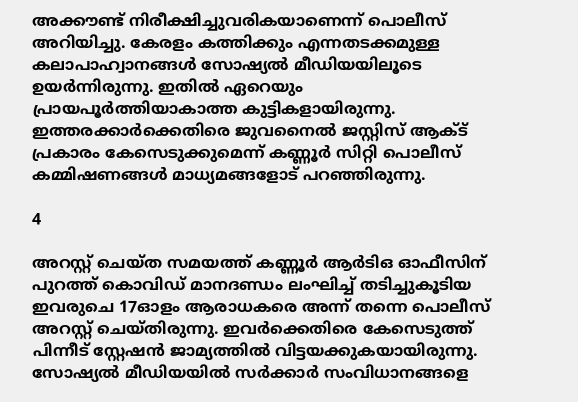അക്കൗണ്ട് നിരീക്ഷിച്ചുവരികയാണെന്ന് പൊലീസ് അറിയിച്ചു. കേരളം കത്തിക്കും എന്നതടക്കമുള്ള കലാപാഹ്വാനങ്ങള്‍ സോഷ്യല്‍ മീഡിയയിലൂടെ ഉയര്‍ന്നിരുന്നു. ഇതില്‍ ഏറെയും പ്രായപൂര്‍ത്തിയാകാത്ത കുട്ടികളായിരുന്നു. ഇത്തരക്കാര്‍ക്കെതിരെ ജുവനൈല്‍ ജസ്റ്റിസ് ആക്ട് പ്രകാരം കേസെടുക്കുമെന്ന് കണ്ണൂര്‍ സിറ്റി പൊലീസ് കമ്മിഷണങ്ങള്‍ മാധ്യമങ്ങളോട് പറഞ്ഞിരുന്നു.

4

അറസ്റ്റ് ചെയ്ത സമയത്ത് കണ്ണൂര്‍ ആര്‍ടിഒ ഓഫീസിന് പുറത്ത് കൊവിഡ് മാനദണ്ഡം ലംഘിച്ച് തടിച്ചുകൂടിയ ഇവരുചെ 17ഓളം ആരാധകരെ അന്ന് തന്നെ പൊലീസ് അറസ്റ്റ് ചെയ്തിരുന്നു. ഇവര്‍ക്കെതിരെ കേസെടുത്ത് പിന്നീട് സ്റ്റേഷന്‍ ജാമ്യത്തില്‍ വിട്ടയക്കുകയായിരുന്നു. സോഷ്യല്‍ മീഡിയയില്‍ സര്‍ക്കാര്‍ സംവിധാനങ്ങളെ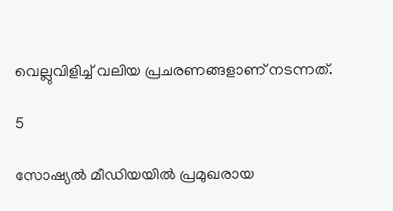വെല്ലുവിളിച്ച് വലിയ പ്രചരണങ്ങളാണ് നടന്നത്.

5

സോഷ്യല്‍ മീഡിയയില്‍ പ്രമുഖരായ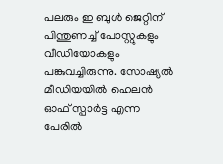പലരും ഇ ബുള്‍ ജെറ്റിന് പിന്തുണച്ച് പോസ്റ്റുകളും വീഡിയോകളും പങ്കുവച്ചിരുന്നു. സോഷ്യല്‍ മീഡിയയില്‍ ഹെലന്‍ ഓഫ് സ്പാര്‍ട്ട എന്ന പേരില്‍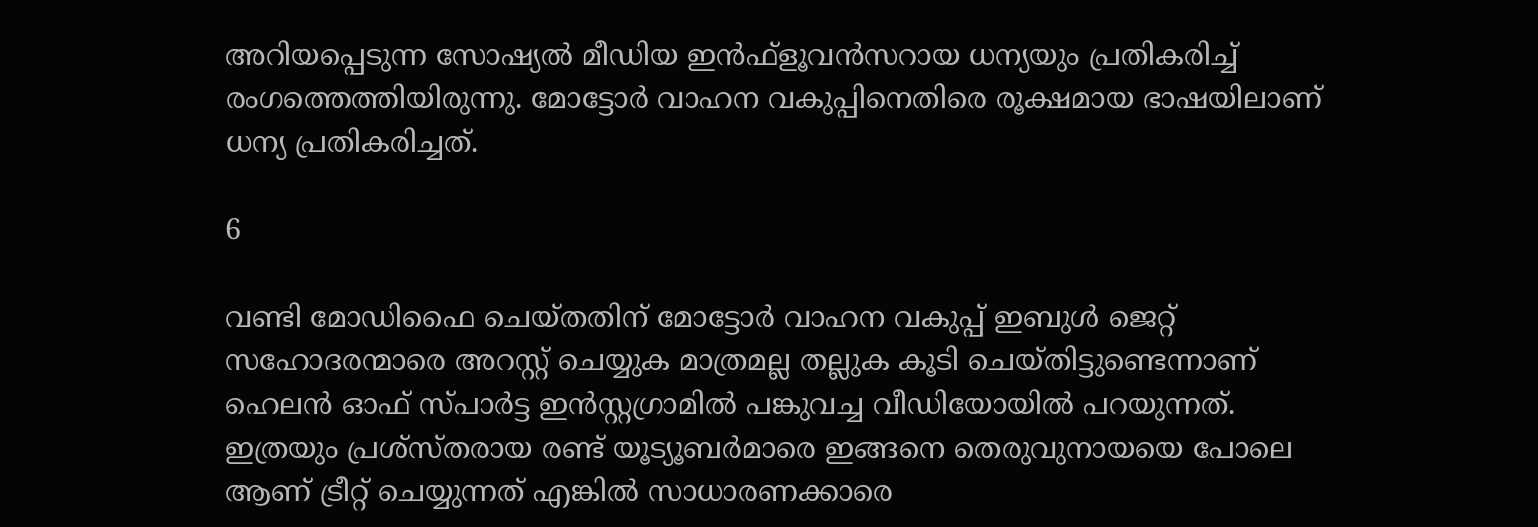അറിയപ്പെടുന്ന സോഷ്യല്‍ മീഡിയ ഇന്‍ഫ്‌ളൂവന്‍സറായ ധന്യയും പ്രതികരിച്ച് രംഗത്തെത്തിയിരുന്നു. മോട്ടോര്‍ വാഹന വകുപ്പിനെതിരെ രൂക്ഷമായ ഭാഷയിലാണ് ധന്യ പ്രതികരിച്ചത്.

6

വണ്ടി മോഡിഫൈ ചെയ്തതിന് മോട്ടോര്‍ വാഹന വകുപ്പ് ഇബുള്‍ ജെറ്റ് സഹോദരന്മാരെ അറസ്റ്റ് ചെയ്യുക മാത്രമല്ല തല്ലുക കൂടി ചെയ്തിട്ടുണ്ടെന്നാണ് ഹെലന്‍ ഓഫ് സ്പാര്‍ട്ട ഇന്‍സ്റ്റഗ്രാമില്‍ പങ്കുവച്ച വീഡിയോയില്‍ പറയുന്നത്. ഇത്രയും പ്രശ്സ്തരായ രണ്ട് യൂട്യൂബര്‍മാരെ ഇങ്ങനെ തെരുവുനായയെ പോലെ ആണ് ട്രീറ്റ് ചെയ്യുന്നത് എങ്കില്‍ സാധാരണക്കാരെ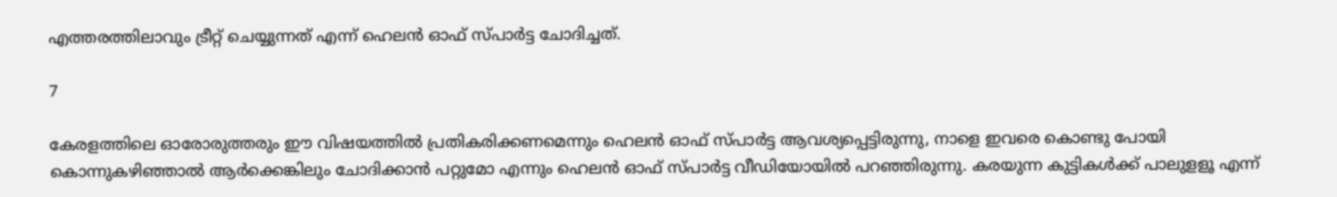എത്തരത്തിലാവും ട്രീറ്റ് ചെയ്യുന്നത് എന്ന് ഹെലന്‍ ഓഫ് സ്പാര്‍ട്ട ചോദിച്ചത്.

7

കേരളത്തിലെ ഓരോരുത്തരും ഈ വിഷയത്തില്‍ പ്രതികരിക്കണമെന്നും ഹെലന്‍ ഓഫ് സ്പാര്‍ട്ട ആവശ്യപ്പെട്ടിരുന്നു, നാളെ ഇവരെ കൊണ്ടു പോയി കൊന്നുകഴിഞ്ഞാല്‍ ആര്‍ക്കെങ്കിലും ചോദിക്കാന്‍ പറ്റുമോ എന്നും ഹെലന്‍ ഓഫ് സ്പാര്‍ട്ട വീഡിയോയില്‍ പറഞ്ഞിരുന്നു. കരയുന്ന കുട്ടികള്‍ക്ക് പാലുളളൂ എന്ന്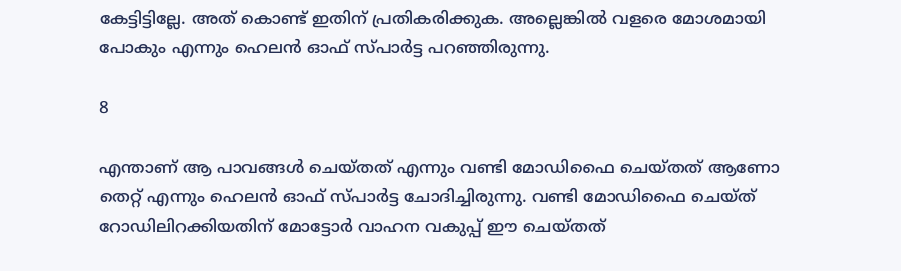കേട്ടിട്ടില്ലേ. അത് കൊണ്ട് ഇതിന് പ്രതികരിക്കുക. അല്ലെങ്കില്‍ വളരെ മോശമായി പോകും എന്നും ഹെലന്‍ ഓഫ് സ്പാര്‍ട്ട പറഞ്ഞിരുന്നു.

8

എന്താണ് ആ പാവങ്ങള്‍ ചെയ്തത് എന്നും വണ്ടി മോഡിഫൈ ചെയ്തത് ആണോ തെറ്റ് എന്നും ഹെലന്‍ ഓഫ് സ്പാര്‍ട്ട ചോദിച്ചിരുന്നു. വണ്ടി മോഡിഫൈ ചെയ്ത് റോഡിലിറക്കിയതിന് മോട്ടോര്‍ വാഹന വകുപ്പ് ഈ ചെയ്തത്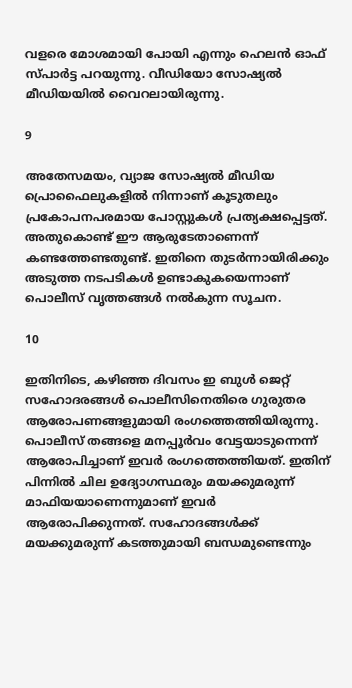വളരെ മോശമായി പോയി എന്നും ഹെലന്‍ ഓഫ് സ്പാര്‍ട്ട പറയുന്നു. വീഡിയോ സോഷ്യല്‍ മീഡിയയില്‍ വൈറലായിരുന്നു.

9

അതേസമയം, വ്യാജ സോഷ്യല്‍ മീഡിയ പ്രൊഫൈലുകളില്‍ നിന്നാണ് കൂടുതലും പ്രകോപനപരമായ പോസ്റ്റുകള്‍ പ്രത്യക്ഷപ്പെട്ടത്. അതുകൊണ്ട് ഈ ആരുടേതാണെന്ന് കണ്ടത്തേണ്ടതുണ്ട്. ഇതിനെ തുടര്‍ന്നായിരിക്കും അടുത്ത നടപടികള്‍ ഉണ്ടാകുകയെന്നാണ് പൊലീസ് വൃത്തങ്ങള്‍ നല്‍കുന്ന സൂചന.

10

ഇതിനിടെ, കഴിഞ്ഞ ദിവസം ഇ ബുള്‍ ജെറ്റ് സഹോദരങ്ങള്‍ പൊലീസിനെതിരെ ഗുരുതര ആരോപണങ്ങളുമായി രംഗത്തെത്തിയിരുന്നു. പൊലീസ് തങ്ങളെ മനപ്പൂര്‍വം വേട്ടയാടുന്നെന്ന് ആരോപിച്ചാണ് ഇവര്‍ രംഗത്തെത്തിയത്. ഇതിന് പിന്നില്‍ ചില ഉദ്യോഗസ്ഥരും മയക്കുമരുന്ന് മാഫിയയാണെന്നുമാണ് ഇവര്‍ ആരോപിക്കുന്നത്. സഹോദങ്ങള്‍ക്ക് മയക്കുമരുന്ന് കടത്തുമായി ബന്ധമുണ്ടെന്നും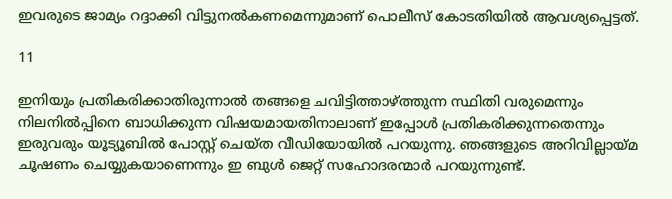ഇവരുടെ ജാമ്യം റദ്ദാക്കി വിട്ടുനല്‍കണമെന്നുമാണ് പൊലീസ് കോടതിയില്‍ ആവശ്യപ്പെട്ടത്.

11

ഇനിയും പ്രതികരിക്കാതിരുന്നാല്‍ തങ്ങളെ ചവിട്ടിത്താഴ്ത്തുന്ന സ്ഥിതി വരുമെന്നും നിലനില്‍പ്പിനെ ബാധിക്കുന്ന വിഷയമായതിനാലാണ് ഇപ്പോള്‍ പ്രതികരിക്കുന്നതെന്നും ഇരുവരും യൂട്യൂബില്‍ പോസ്റ്റ് ചെയ്ത വീഡിയോയില്‍ പറയുന്നു. ഞങ്ങളുടെ അറിവില്ലായ്മ ചൂഷണം ചെയ്യുകയാണെന്നും ഇ ബുള്‍ ജെറ്റ് സഹോദരന്മാര്‍ പറയുന്നുണ്ട്.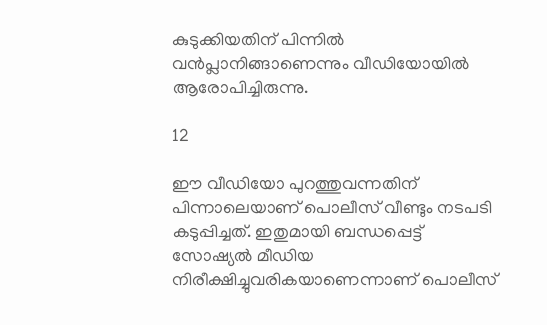കുടുക്കിയതിന് പിന്നില്‍ വന്‍പ്ലാനിങ്ങാണെന്നും വീഡിയോയില്‍ ആരോപിച്ചിരുന്നു.

12

ഈ വീഡിയോ പുറത്തുവന്നതിന് പിന്നാലെയാണ് പൊലീസ് വീണ്ടും നടപടി കടുപ്പിച്ചത്. ഇതുമായി ബന്ധപ്പെട്ട് സോഷ്യല്‍ മീഡിയ നിരീക്ഷിച്ചുവരികയാണെന്നാണ് പൊലീസ്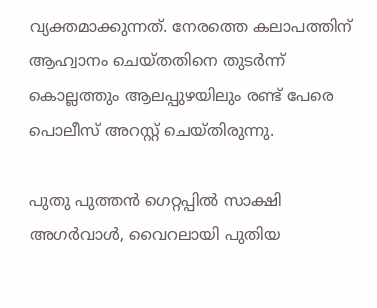വ്യക്തമാക്കുന്നത്. നേരത്തെ കലാപത്തിന് ആഹ്വാനം ചെയ്തതിനെ തുടര്‍ന്ന് കൊല്ലത്തും ആലപ്പുഴയിലും രണ്ട് പേരെ പൊലീസ് അറസ്റ്റ് ചെയ്തിരുന്നു.

പുതു പുത്തൻ ഗെറ്റപ്പിൽ സാക്ഷി അഗർവാൾ, വൈറലായി പുതിയ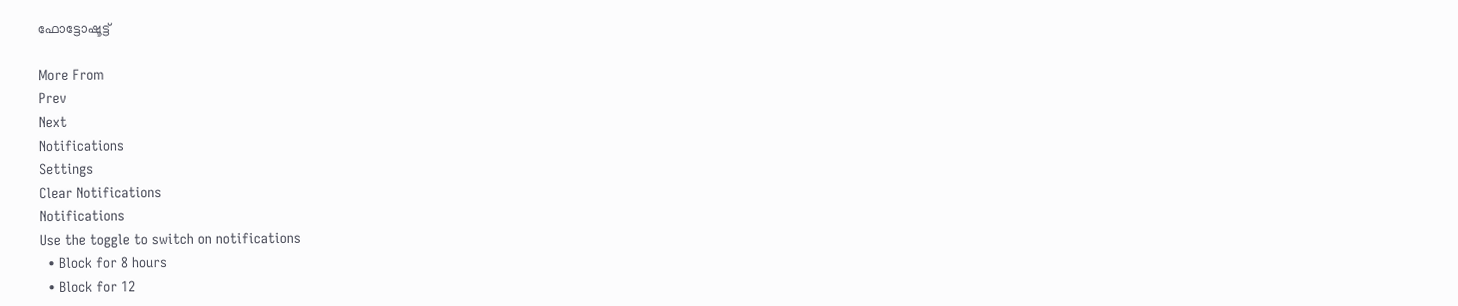ഫോട്ടോഷൂട്ട്

More From
Prev
Next
Notifications
Settings
Clear Notifications
Notifications
Use the toggle to switch on notifications
  • Block for 8 hours
  • Block for 12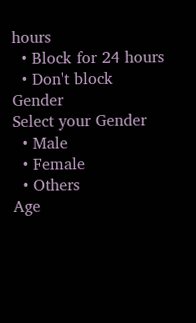hours
  • Block for 24 hours
  • Don't block
Gender
Select your Gender
  • Male
  • Female
  • Others
Age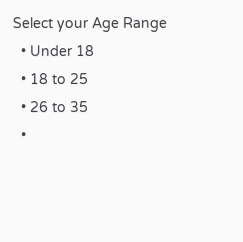Select your Age Range
  • Under 18
  • 18 to 25
  • 26 to 35
  •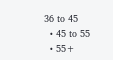36 to 45
  • 45 to 55
  • 55+